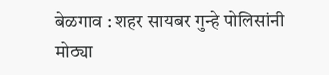बेळगाव : शहर सायबर गुन्हे पोलिसांनी मोठ्या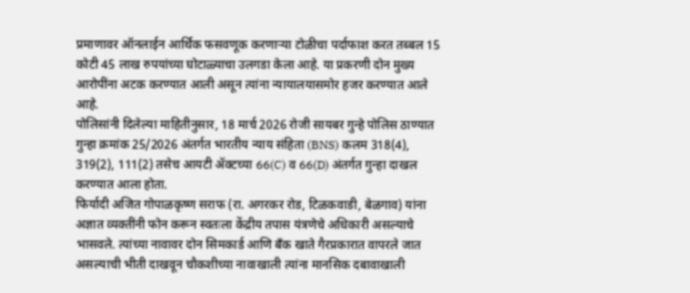प्रमाणावर ऑनलाईन आर्थिक फसवणूक करणाऱ्या टोळीचा पर्दाफाश करत तब्बल 15 कोटी 45 लाख रुपयांच्या घोटाळ्याचा उलगडा केला आहे. या प्रकरणी दोन मुख्य आरोपींना अटक करण्यात आली असून त्यांना न्यायालयासमोर हजर करण्यात आले आहे.
पोलिसांनी दिलेल्या माहितीनुसार, 18 मार्च 2026 रोजी सायबर गुन्हे पोलिस ठाण्यात गुन्हा क्रमांक 25/2026 अंतर्गत भारतीय न्याय संहिता (BNS) कलम 318(4), 319(2), 111(2) तसेच आयटी ॲक्टच्या 66(C) व 66(D) अंतर्गत गुन्हा दाखल करण्यात आला होता.
फिर्यादी अजित गोपाळकृष्ण सराफ (रा. अगरकर रोड, टिळकवाडी, बेळगाव) यांना अज्ञात व्यक्तींनी फोन करून स्वतःला केंद्रीय तपास यंत्रणेचे अधिकारी असल्याचे भासवले. त्यांच्या नावावर दोन सिमकार्ड आणि बँक खाते गैरप्रकारात वापरले जात असल्याची भीती दाखवून चौकशीच्या नावाखाली त्यांना मानसिक दबावाखाली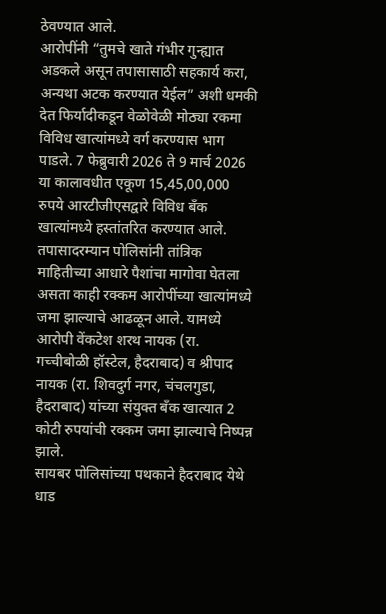ठेवण्यात आले.
आरोपींनी “तुमचे खाते गंभीर गुन्ह्यात अडकले असून तपासासाठी सहकार्य करा, अन्यथा अटक करण्यात येईल” अशी धमकी देत फिर्यादीकडून वेळोवेळी मोठ्या रकमा विविध खात्यांमध्ये वर्ग करण्यास भाग पाडले. 7 फेब्रुवारी 2026 ते 9 मार्च 2026 या कालावधीत एकूण 15,45,00,000 रुपये आरटीजीएसद्वारे विविध बँक खात्यांमध्ये हस्तांतरित करण्यात आले.
तपासादरम्यान पोलिसांनी तांत्रिक माहितीच्या आधारे पैशांचा मागोवा घेतला असता काही रक्कम आरोपींच्या खात्यांमध्ये जमा झाल्याचे आढळून आले. यामध्ये आरोपी वेंकटेश शरथ नायक (रा. गच्चीबोळी हॉस्टेल, हैदराबाद) व श्रीपाद नायक (रा. शिवदुर्ग नगर, चंचलगुडा, हैदराबाद) यांच्या संयुक्त बँक खात्यात 2 कोटी रुपयांची रक्कम जमा झाल्याचे निष्पन्न झाले.
सायबर पोलिसांच्या पथकाने हैदराबाद येथे धाड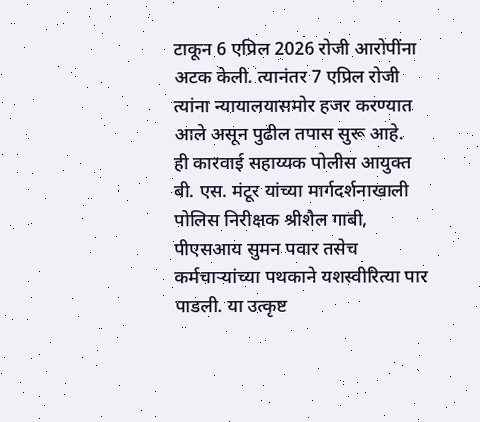टाकून 6 एप्रिल 2026 रोजी आरोपींना अटक केली. त्यानंतर 7 एप्रिल रोजी त्यांना न्यायालयासमोर हजर करण्यात आले असून पुढील तपास सुरू आहे.
ही कारवाई सहाय्यक पोलीस आयुक्त बी. एस. मंटूर यांच्या मार्गदर्शनाखाली पोलिस निरीक्षक श्रीशैल गाबी, पीएसआय सुमन पवार तसेच कर्मचाऱ्यांच्या पथकाने यशस्वीरित्या पार पाडली. या उत्कृष्ट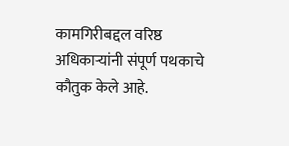कामगिरीबद्दल वरिष्ठ अधिकाऱ्यांनी संपूर्ण पथकाचे कौतुक केले आहे.